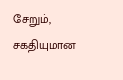சேறும், சகதியுமான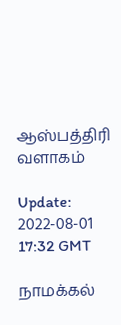ஆஸ்பத்திரி வளாகம்

Update: 2022-08-01 17:32 GMT

நாமக்கல்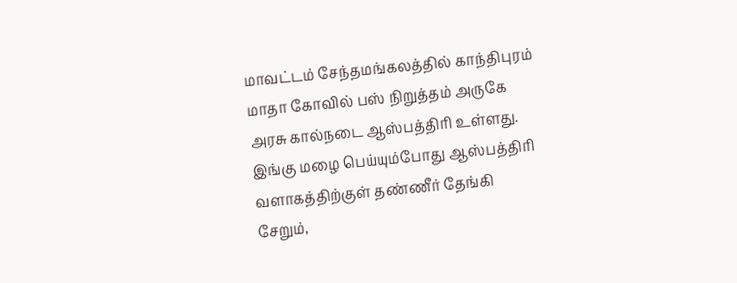மாவட்டம் சேந்தமங்கலத்தில் காந்திபுரம் மாதா கோவில் பஸ் நிறுத்தம் அருகே அரசு கால்நடை ஆஸ்பத்திரி உள்ளது. இங்கு மழை பெய்யும்போது ஆஸ்பத்திரி வளாகத்திற்குள் தண்ணீர் தேங்கி சேறும்,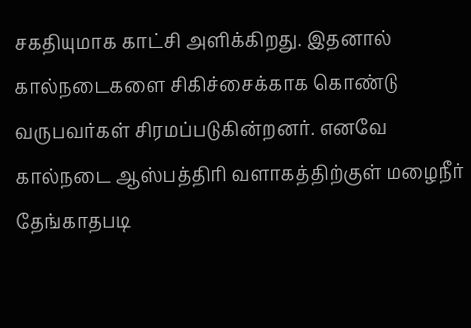சகதியுமாக காட்சி அளிக்கிறது. இதனால் கால்நடைகளை சிகிச்சைக்காக கொண்டு வருபவர்கள் சிரமப்படுகின்றனர். எனவே கால்நடை ஆஸ்பத்திரி வளாகத்திற்குள் மழைநீர் தேங்காதபடி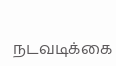நடவடிக்கை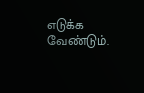எடுக்க வேண்டும்.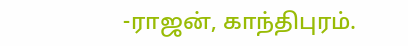-ராஜன், காந்திபுரம்.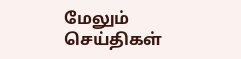மேலும் செய்திகள்